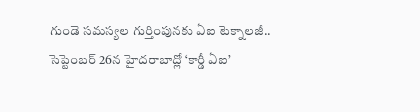గుండె సమస్యల గుర్తింపునకు ఏఐ టెక్నాలజీ.. సెప్టెంబర్ 26న హైదరాబాద్లో ‘కార్డీ ఏఐ’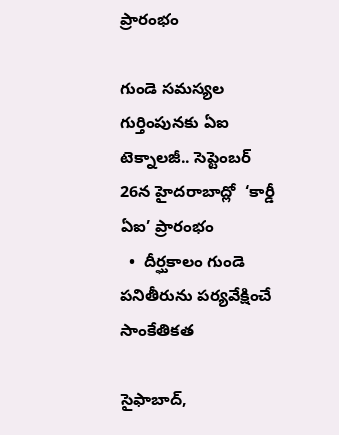ప్రారంభం

గుండె సమస్యల గుర్తింపునకు ఏఐ టెక్నాలజీ.. సెప్టెంబర్ 26న హైదరాబాద్లో  ‘కార్డీ ఏఐ’ ప్రారంభం
  •  దీర్ఘకాలం గుండె పనితీరును పర్యవేక్షించే సాంకేతికత

సైఫాబాద్,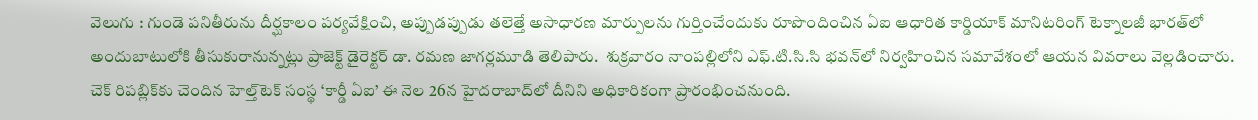వెలుగు : గుండె పనితీరును దీర్ఘకాలం పర్యవేక్షించి, అప్పుడప్పుడు తలెత్తే అసాధారణ మార్పులను గుర్తించేందుకు రూపొందించిన ఏఐ ఆధారిత కార్డియాక్‌‌‌‌ మానిటరింగ్‌‌‌‌ టెక్నాలజీ భారత్‌‌‌‌లో  అందుబాటులోకి తీసుకురానున్నట్లు ప్రాజెక్ట్‌‌‌‌ డైరెక్టర్‌‌‌‌ డా. రమణ జాగర్లమూడి తెలిపారు.  శుక్రవారం నాంపల్లిలోని ఎఫ్.టి.సి.సి భవన్‌‌‌‌లో నిర్వహించిన సమావేశంలో ఆయన వివరాలు వెల్లడించారు.   చెక్‌‌‌‌ రిపబ్లిక్‌‌‌‌కు చెందిన హెల్త్‌‌‌‌టెక్‌‌‌‌ సంస్థ ‘కార్డీ ఏఐ’ ఈ నెల 26న హైదరాబాద్‌‌‌‌లో దీనిని అధికారికంగా ప్రారంభించనుంది.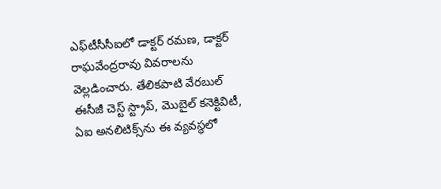ఎఫ్‌‌‌‌టీసీసీఐలో డాక్టర్‌‌‌‌ రమణ, డాక్టర్‌‌‌‌ రాఘవేంద్రరావు వివరాలను వెల్లడించారు. తేలికపాటి వేరబుల్‌‌‌‌ ఈసీజీ చెస్ట్‌‌‌‌ స్ట్రాప్‌‌‌‌, మొబైల్‌‌‌‌ కనెక్టివిటీ, ఏఐ అనలిటిక్స్‌‌‌‌ను ఈ వ్యవస్థలో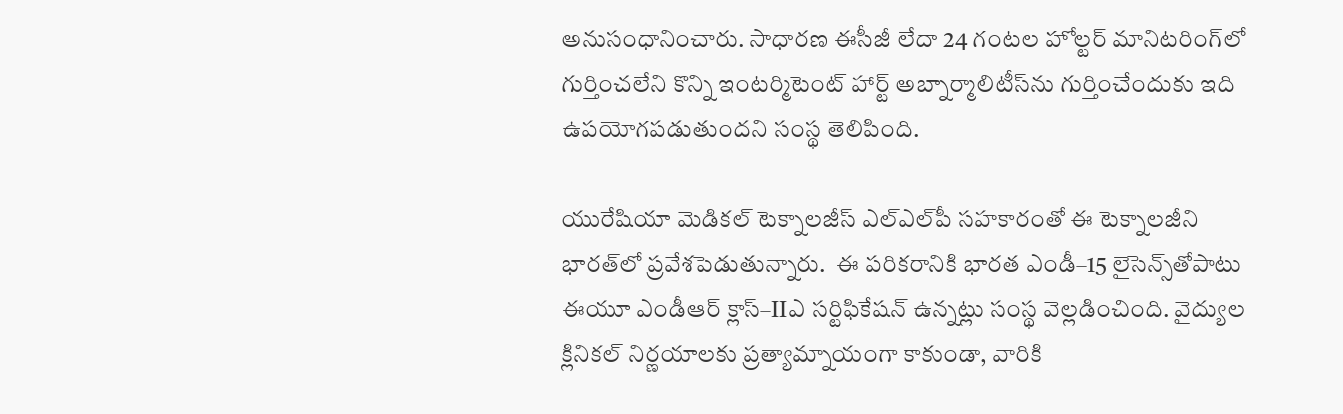అనుసంధానించారు. సాధారణ ఈసీజీ లేదా 24 గంటల హోల్టర్‌‌‌‌ మానిటరింగ్‌‌‌‌లో గుర్తించలేని కొన్ని ఇంటర్మిటెంట్‌‌‌‌ హార్ట్‌‌‌‌ అబ్నార్మాలిటీస్‌‌‌‌ను గుర్తించేందుకు ఇది ఉపయోగపడుతుందని సంస్థ తెలిపింది.

యురేషియా మెడికల్‌‌‌‌ టెక్నాలజీస్‌‌‌‌ ఎల్‌‌‌‌ఎల్‌‌‌‌పీ సహకారంతో ఈ టెక్నాలజీని భారత్‌‌‌‌లో ప్రవేశపెడుతున్నారు.  ఈ పరికరానికి భారత ఎండీ–15 లైసెన్స్‌‌‌‌తోపాటు ఈయూ ఎండీఆర్‌‌‌‌ క్లాస్‌‌‌‌–IIఎ సర్టిఫికేషన్‌‌‌‌ ఉన్నట్లు సంస్థ వెల్లడించింది. వైద్యుల క్లినికల్‌‌‌‌ నిర్ణయాలకు ప్రత్యామ్నాయంగా కాకుండా, వారికి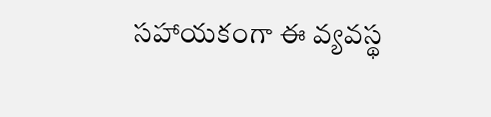సహాయకంగా ఈ వ్యవస్థ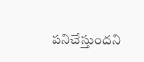పనిచేస్తుందని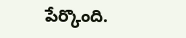పేర్కొంది.